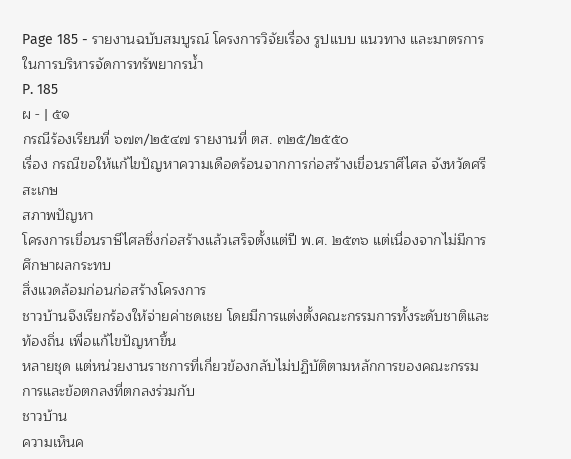Page 185 - รายงานฉบับสมบูรณ์ โครงการวิจัยเรื่อง รูปแบบ แนวทาง และมาตรการในการบริหารจัดการทรัพยากรน้ำ
P. 185
ผ - | ๕๑
กรณีร้องเรียนที่ ๖๗๓/๒๕๔๗ รายงานที่ ตส. ๓๒๕/๒๕๕๐
เรื่อง กรณีขอให้แก้ไขปัญหาความเดือดร้อนจากการก่อสร้างเขื่อนราศีไศล จังหวัดศรีสะเกษ
สภาพปัญหา
โครงการเขื่อนราษีไศลซึ่งก่อสร้างแล้วเสร็จตั้งแต่ปี พ.ศ. ๒๕๓๖ แต่เนื่องจากไม่มีการศึกษาผลกระทบ
สิ่งแวดล้อมก่อนก่อสร้างโครงการ
ชาวบ้านจึงเรียกร้องให้จ่ายค่าชดเชย โดยมีการแต่งตั้งคณะกรรมการทั้งระดับชาติและท้องถิ่น เพื่อแก้ไขปัญหาขึ้น
หลายชุด แต่หน่วยงานราชการที่เกี่ยวข้องกลับไม่ปฏิบัติตามหลักการของคณะกรรมการและข้อตกลงที่ตกลงร่วมกับ
ชาวบ้าน
ความเห็นค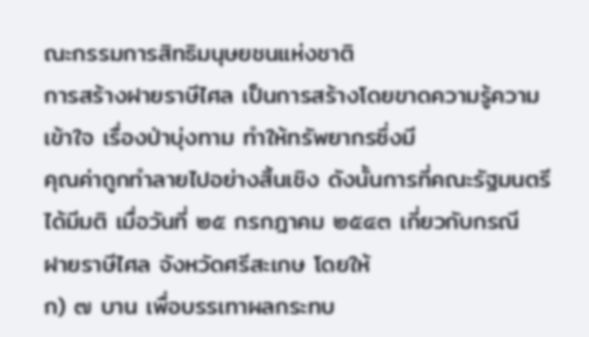ณะกรรมการสิทธิมนุษยชนแห่งชาติ
การสร้างฝายราษีไศล เป็นการสร้างโดยขาดความรู้ความเข้าใจ เรื่องป่าบุ่งทาม ทําให้ทรัพยากรซึ่งมี
คุณค่าถูกทําลายไปอย่างสิ้นเชิง ดังนั้นการที่คณะรัฐมนตรีได้มีมติ เมื่อวันที่ ๒๕ กรกฎาคม ๒๕๔๓ เกี่ยวกับกรณี
ฝายราษีไศล จังหวัดศรีสะเกษ โดยให้
ก) ๗ บาน เพื่อบรรเทาผลกระทบ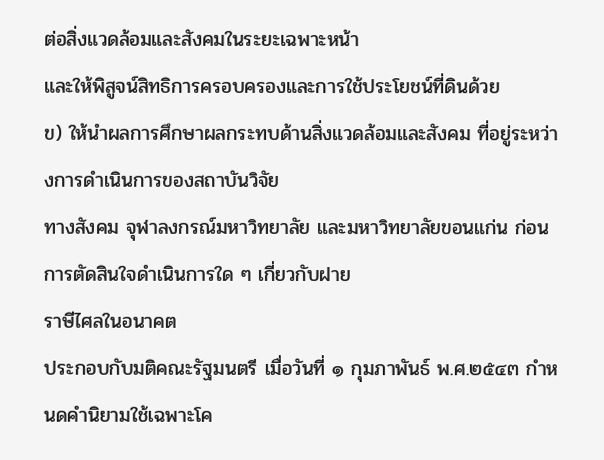ต่อสิ่งแวดล้อมและสังคมในระยะเฉพาะหน้า
และให้พิสูจน์สิทธิการครอบครองและการใช้ประโยชน์ที่ดินด้วย
ข) ให้นําผลการศึกษาผลกระทบด้านสิ่งแวดล้อมและสังคม ที่อยู่ระหว่างการดําเนินการของสถาบันวิจัย
ทางสังคม จุฬาลงกรณ์มหาวิทยาลัย และมหาวิทยาลัยขอนแก่น ก่อนการตัดสินใจดําเนินการใด ๆ เกี่ยวกับฝาย
ราษีไศลในอนาคต
ประกอบกับมติคณะรัฐมนตรี เมื่อวันที่ ๑ กุมภาพันธ์ พ.ศ.๒๕๔๓ กําหนดคํานิยามใช้เฉพาะโค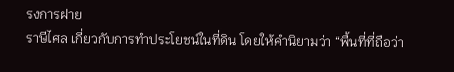รงการฝาย
ราษีไศล เกี่ยวกับการทําประโยชน์ในที่ดิน โดยให้คํานิยามว่า “พื้นที่ที่ถือว่า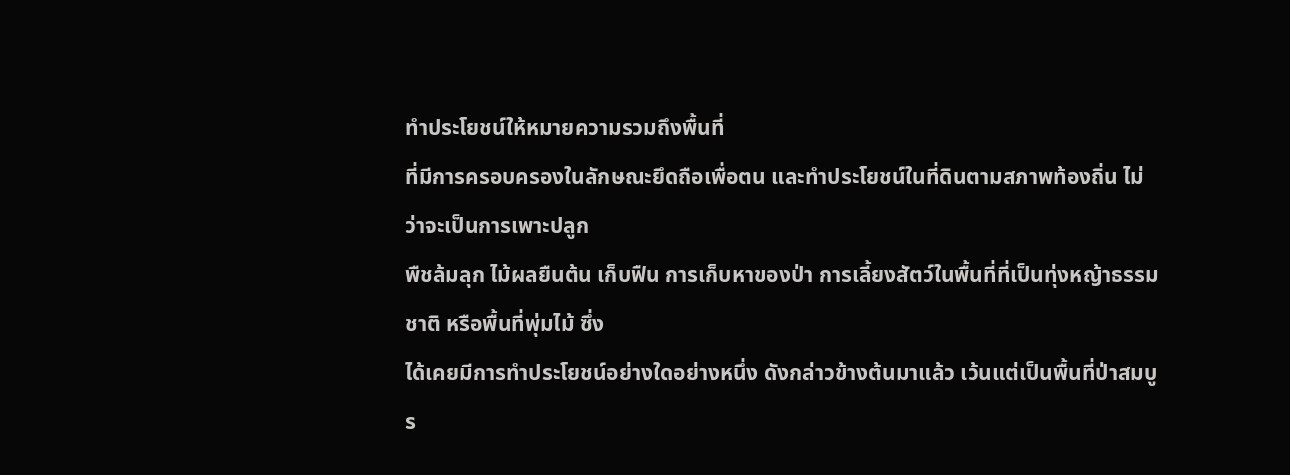ทําประโยชน์ให้หมายความรวมถึงพื้นที่
ที่มีการครอบครองในลักษณะยึดถือเพื่อตน และทําประโยชน์ในที่ดินตามสภาพท้องถิ่น ไม่ว่าจะเป็นการเพาะปลูก
พืชล้มลุก ไม้ผลยืนต้น เก็บฟืน การเก็บหาของป่า การเลี้ยงสัตว์ในพื้นที่ที่เป็นทุ่งหญ้าธรรมชาติ หรือพื้นที่พุ่มไม้ ซึ่ง
ได้เคยมีการทําประโยชน์อย่างใดอย่างหนึ่ง ดังกล่าวข้างต้นมาแล้ว เว้นแต่เป็นพื้นที่ป่าสมบูร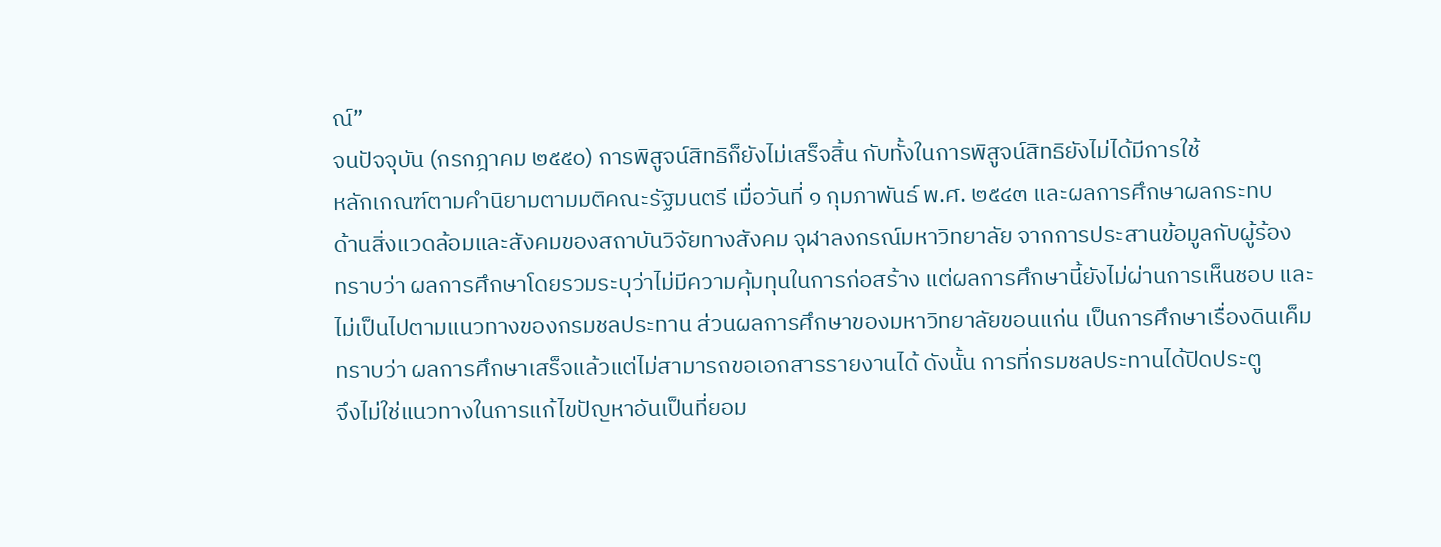ณ์”
จนปัจจุบัน (กรกฎาคม ๒๕๕๐) การพิสูจน์สิทธิก็ยังไม่เสร็จสิ้น กับทั้งในการพิสูจน์สิทธิยังไม่ได้มีการใช้
หลักเกณฑ์ตามคํานิยามตามมติคณะรัฐมนตรี เมื่อวันที่ ๑ กุมภาพันธ์ พ.ศ. ๒๕๔๓ และผลการศึกษาผลกระทบ
ด้านสิ่งแวดล้อมและสังคมของสถาบันวิจัยทางสังคม จุฬาลงกรณ์มหาวิทยาลัย จากการประสานข้อมูลกับผู้ร้อง
ทราบว่า ผลการศึกษาโดยรวมระบุว่าไม่มีความคุ้มทุนในการก่อสร้าง แต่ผลการศึกษานี้ยังไม่ผ่านการเห็นชอบ และ
ไม่เป็นไปตามแนวทางของกรมชลประทาน ส่วนผลการศึกษาของมหาวิทยาลัยขอนแก่น เป็นการศึกษาเรื่องดินเค็ม
ทราบว่า ผลการศึกษาเสร็จแล้วแต่ไม่สามารถขอเอกสารรายงานได้ ดังนั้น การที่กรมชลประทานได้ปิดประตู
จึงไม่ใช่แนวทางในการแก้ไขปัญหาอันเป็นที่ยอม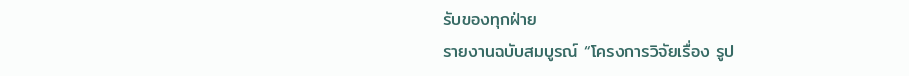รับของทุกฝ่าย
รายงานฉบับสมบูรณ์ “โครงการวิจัยเรื่อง รูป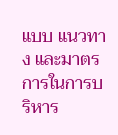แบบ แนวทาง และมาตรการในการบริหาร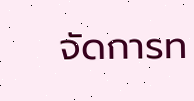จัดการท